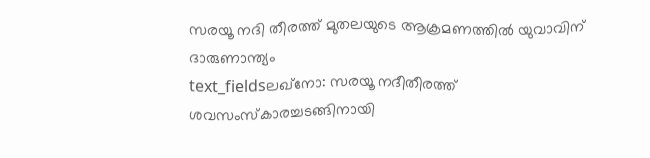സരയൂ നദി തീരത്ത് മുതലയുടെ ആക്രമണത്തിൽ യുവാവിന് ദാരുണാന്ത്യം
text_fieldsലഖ്നോ: സരയൂ നദീതീരത്ത് ശവസംസ്കാരച്ചടങ്ങിനായി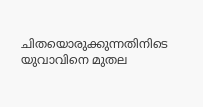ചിതയൊരുക്കുന്നതിനിടെ യുവാവിനെ മുതല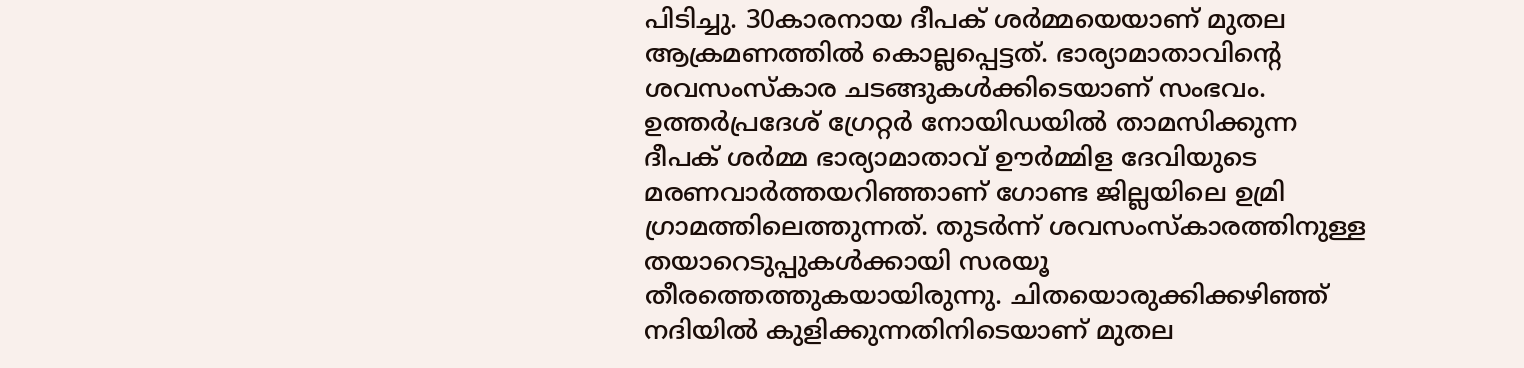പിടിച്ചു. 30കാരനായ ദീപക് ശർമ്മയെയാണ് മുതല ആക്രമണത്തിൽ കൊല്ലപ്പെട്ടത്. ഭാര്യാമാതാവിന്റെ ശവസംസ്കാര ചടങ്ങുകൾക്കിടെയാണ് സംഭവം.
ഉത്തർപ്രദേശ് ഗ്രേറ്റർ നോയിഡയിൽ താമസിക്കുന്ന ദീപക് ശർമ്മ ഭാര്യാമാതാവ് ഊർമ്മിള ദേവിയുടെ മരണവാർത്തയറിഞ്ഞാണ് ഗോണ്ട ജില്ലയിലെ ഉമ്രി ഗ്രാമത്തിലെത്തുന്നത്. തുടർന്ന് ശവസംസ്കാരത്തിനുള്ള തയാറെടുപ്പുകൾക്കായി സരയൂ തീരത്തെത്തുകയായിരുന്നു. ചിതയൊരുക്കിക്കഴിഞ്ഞ് നദിയിൽ കുളിക്കുന്നതിനിടെയാണ് മുതല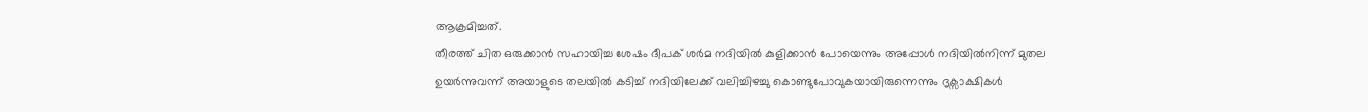ആക്രമിച്ചത്.
തീരത്ത് ചിത ഒരുക്കാൻ സഹായിച്ച ശേഷം ദീപക് ശർമ നദിയിൽ കുളിക്കാൻ പോയെന്നും അപ്പോൾ നദിയിൽനിന്ന് മുതല ഉയർന്നുവന്ന് അയാളുടെ തലയിൽ കടിച്ച് നദിയിലേക്ക് വലിച്ചിഴച്ചു കൊണ്ടുപോവുകയായിരുന്നെന്നും ദൃക്സാക്ഷികൾ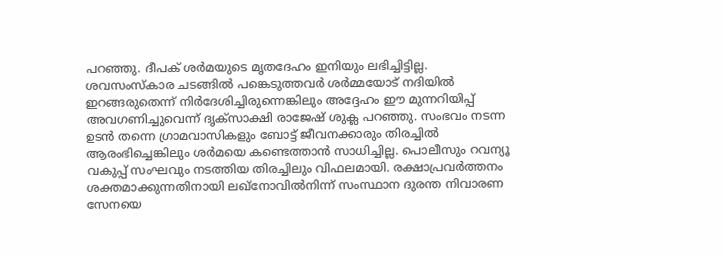പറഞ്ഞു. ദീപക് ശർമയുടെ മൃതദേഹം ഇനിയും ലഭിച്ചിട്ടില്ല.
ശവസംസ്കാര ചടങ്ങിൽ പങ്കെടുത്തവർ ശർമ്മയോട് നദിയിൽ ഇറങ്ങരുതെന്ന് നിർദേശിച്ചിരുന്നെങ്കിലും അദ്ദേഹം ഈ മുന്നറിയിപ്പ് അവഗണിച്ചുവെന്ന് ദൃക്സാക്ഷി രാജേഷ് ശുക്ല പറഞ്ഞു. സംഭവം നടന്ന ഉടൻ തന്നെ ഗ്രാമവാസികളും ബോട്ട് ജീവനക്കാരും തിരച്ചിൽ ആരംഭിച്ചെങ്കിലും ശർമയെ കണ്ടെത്താൻ സാധിച്ചില്ല. പൊലീസും റവന്യൂ വകുപ്പ് സംഘവും നടത്തിയ തിരച്ചിലും വിഫലമായി. രക്ഷാപ്രവർത്തനം ശക്തമാക്കുന്നതിനായി ലഖ്നോവിൽനിന്ന് സംസ്ഥാന ദുരന്ത നിവാരണ സേനയെ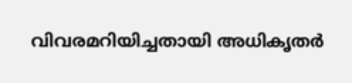വിവരമറിയിച്ചതായി അധികൃതർ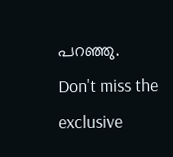പറഞ്ഞു.
Don't miss the exclusive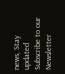news, Stay updated
Subscribe to our Newsletter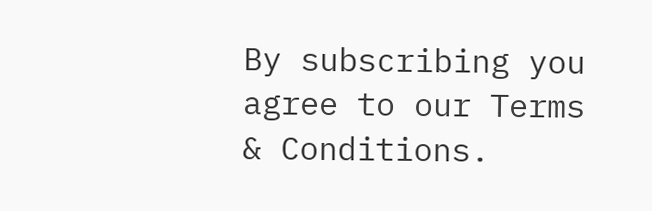By subscribing you agree to our Terms & Conditions.